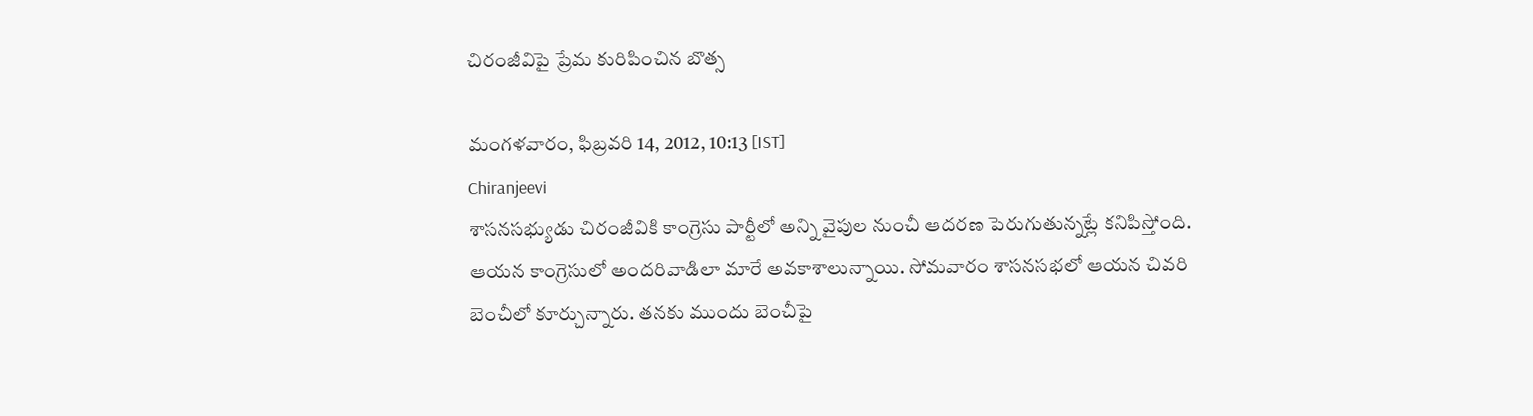చిరంజీవిపై ప్రేమ కురిపించిన బొత్స

మంగళవారం, ఫిబ్రవరి 14, 2012, 10:13 [IST]
Chiranjeevi
శాసనసభ్యుడు చిరంజీవికి కాంగ్రెసు పార్టీలో అన్ని వైపుల నుంచీ ఆదరణ పెరుగుతున్నట్లే కనిపిస్తోంది. ఆయన కాంగ్రెసులో అందరివాడిలా మారే అవకాశాలున్నాయి. సోమవారం శాసనసభలో ఆయన చివరి బెంచీలో కూర్చున్నారు. తనకు ముందు బెంచీపై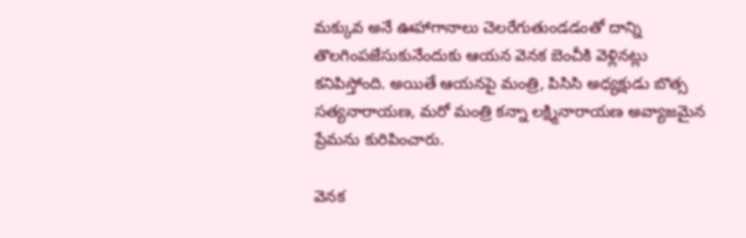మక్కువ అనే ఊహాగానాలు చెలరేగుతుండడంతో దాన్ని తొలగింపజేసుకునేందుకు ఆయన వెనక బెంచీకి వెళ్లినట్లు కనిపిస్తోంది. అయితే ఆయనపై మంత్రి, పిసిసి అధ్యక్షుడు బొత్స సత్యనారాయణ, మరో మంత్రి కన్నా లక్ష్మినారాయణ అవ్యాజమైన ప్రేమను కురిపించారు.

వెనక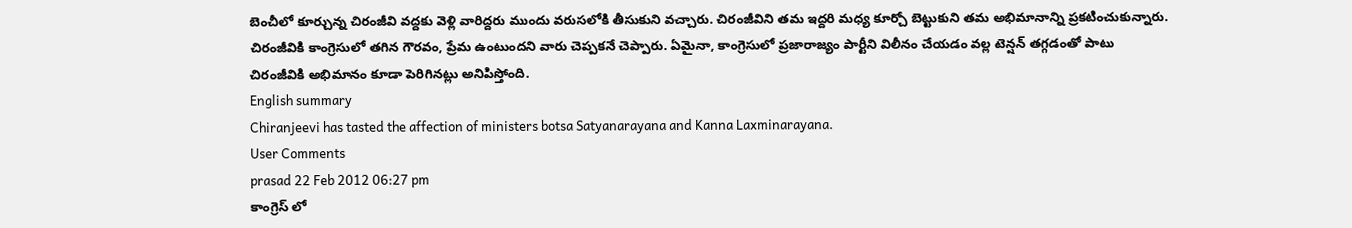బెంచీలో కూర్చున్న చిరంజీవి వద్దకు వెళ్లి వారిద్దరు ముందు వరుసలోకి తీసుకుని వచ్చారు. చిరంజీవిని తమ ఇద్దరి మధ్య కూర్చో బెట్టుకుని తమ అభిమానాన్ని ప్రకటించుకున్నారు. చిరంజీవికి కాంగ్రెసులో తగిన గౌరవం, ప్రేమ ఉంటుందని వారు చెప్పకనే చెప్పారు. ఏమైనా, కాంగ్రెసులో ప్రజారాజ్యం పార్టీని విలీనం చేయడం వల్ల టెన్షన్ తగ్గడంతో పాటు చిరంజీవికి అభిమానం కూడా పెరిగినట్లు అనిపిస్తోంది.
English summary
Chiranjeevi has tasted the affection of ministers botsa Satyanarayana and Kanna Laxminarayana.
User Comments
prasad 22 Feb 2012 06:27 pm
కాంగ్రెస్ లో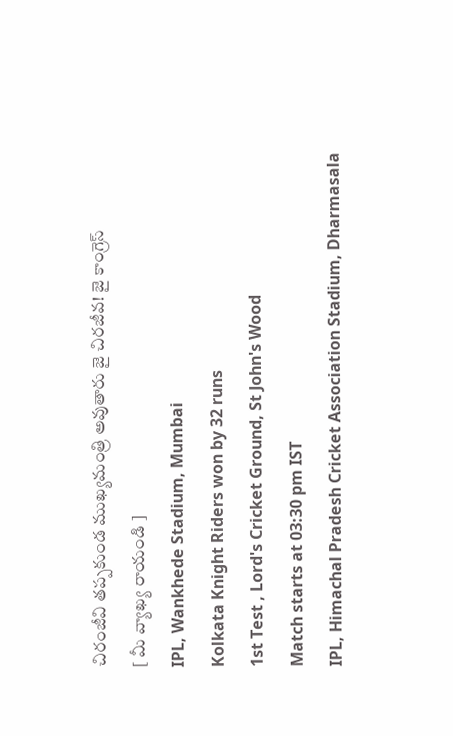చిరంజీవి తప్పకుండ ముఖ్యమంత్రి అవుతారు జై చిరజీవ! జై కాంగ్రెస్
[ మీ వ్యాఖ్య రాయండి ]
IPL, Wankhede Stadium, Mumbai
Kolkata Knight Riders won by 32 runs
1st Test , Lord's Cricket Ground, St John's Wood
Match starts at 03:30 pm IST
IPL, Himachal Pradesh Cricket Association Stadium, Dharmasala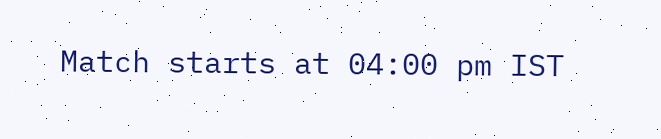Match starts at 04:00 pm IST